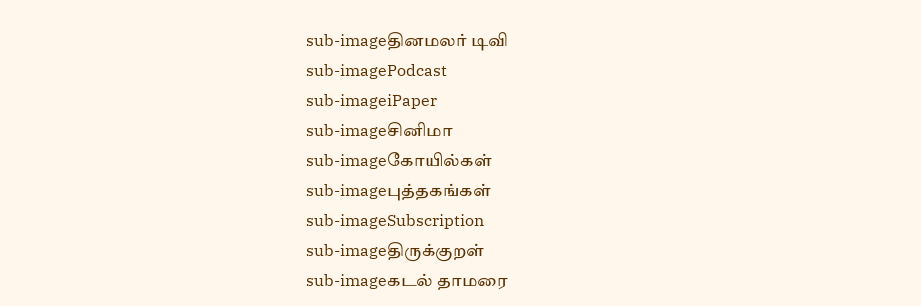sub-imageதினமலர் டிவி
sub-imagePodcast
sub-imageiPaper
sub-imageசினிமா
sub-imageகோயில்கள்
sub-imageபுத்தகங்கள்
sub-imageSubscription
sub-imageதிருக்குறள்
sub-imageகடல் தாமரை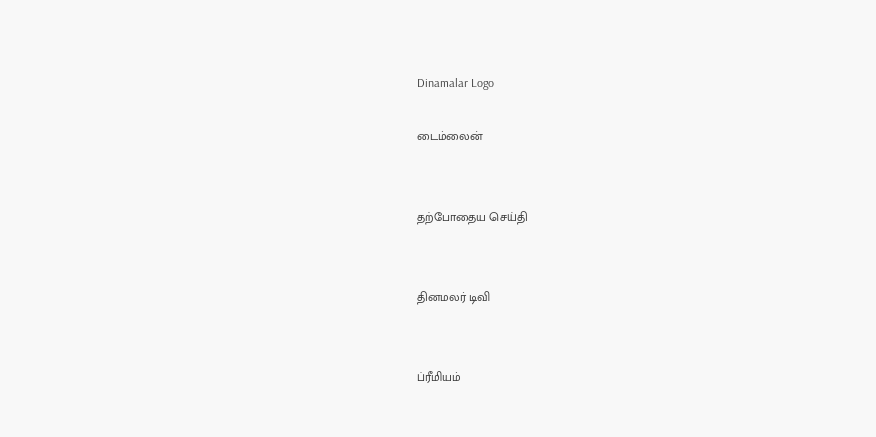Dinamalar Logo

டைம்லைன்


தற்போதைய செய்தி


தினமலர் டிவி


ப்ரீமியம்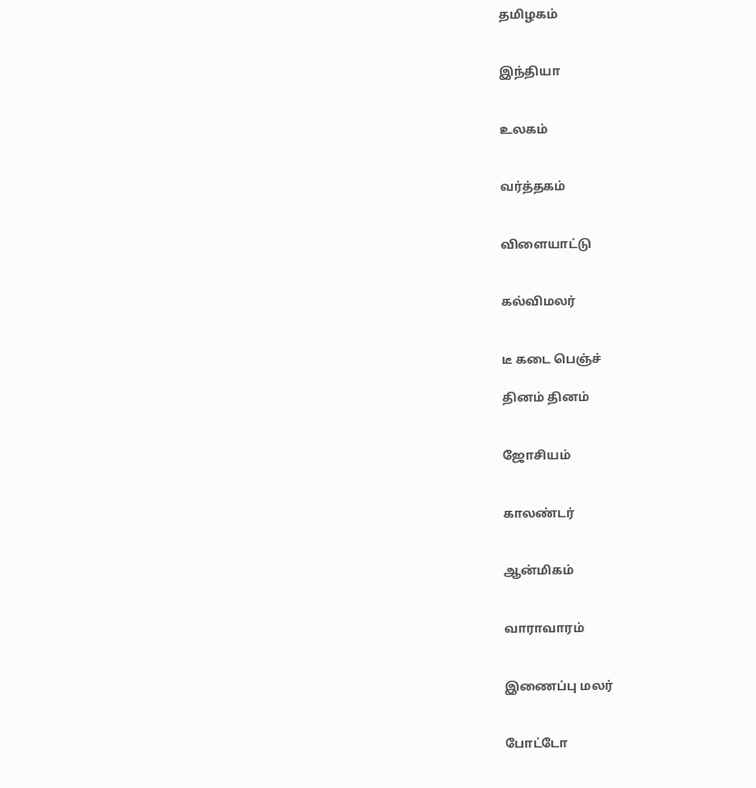தமிழகம்


இந்தியா


உலகம்


வர்த்தகம்


விளையாட்டு


கல்விமலர்


டீ கடை பெஞ்ச்

தினம் தினம்


ஜோசியம்


காலண்டர்


ஆன்மிகம்


வாராவாரம்


இணைப்பு மலர்


போட்டோ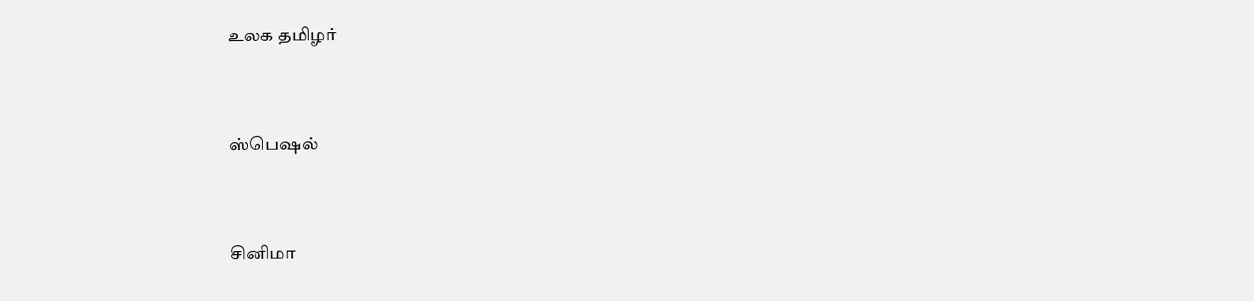உலக தமிழர்


ஸ்பெஷல்


சினிமா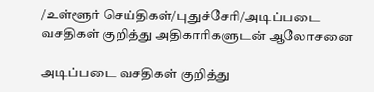/உள்ளூர் செய்திகள்/புதுச்சேரி/அடிப்படை வசதிகள் குறித்து அதிகாரிகளுடன் ஆலோசனை

அடிப்படை வசதிகள் குறித்து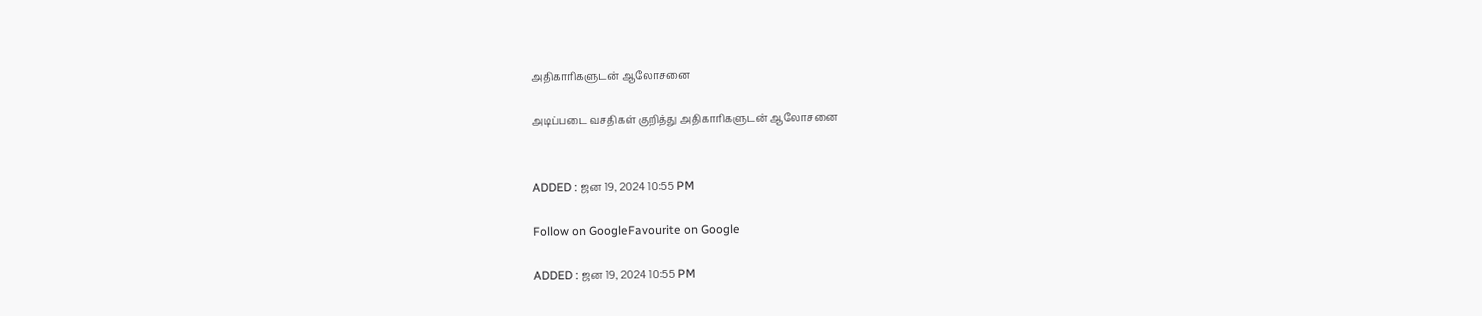அதிகாரிகளுடன் ஆலோசனை

அடிப்படை வசதிகள் குறித்து அதிகாரிகளுடன் ஆலோசனை


ADDED : ஜன 19, 2024 10:55 PM

Follow on GoogleFavourite on Google

ADDED : ஜன 19, 2024 10:55 PM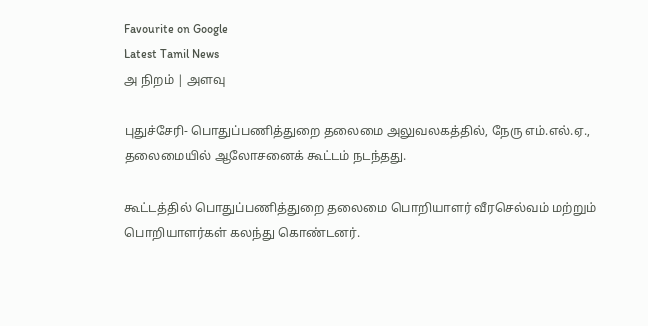Favourite on Google
Latest Tamil News
அ நிறம் | அளவு

புதுச்சேரி- பொதுப்பணித்துறை தலைமை அலுவலகத்தில், நேரு எம்.எல்.ஏ., தலைமையில் ஆலோசனைக் கூட்டம் நடந்தது.

கூட்டத்தில் பொதுப்பணித்துறை தலைமை பொறியாளர் வீரசெல்வம் மற்றும் பொறியாளர்கள் கலந்து கொண்டனர்.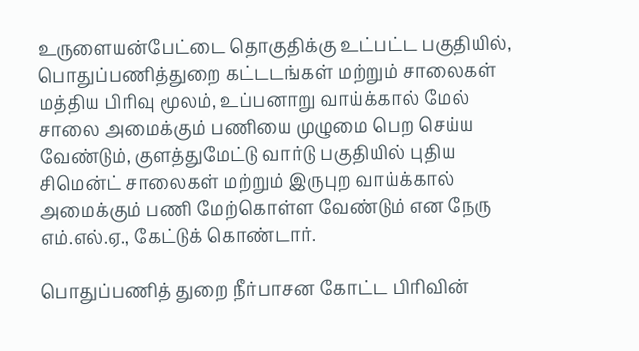உருளையன்பேட்டை தொகுதிக்கு உட்பட்ட பகுதியில், பொதுப்பணித்துறை கட்டடங்கள் மற்றும் சாலைகள் மத்திய பிரிவு மூலம், உப்பனாறு வாய்க்கால் மேல் சாலை அமைக்கும் பணியை முழுமை பெற செய்ய வேண்டும், குளத்துமேட்டு வார்டு பகுதியில் புதிய சிமென்ட் சாலைகள் மற்றும் இருபுற வாய்க்கால் அமைக்கும் பணி மேற்கொள்ள வேண்டும் என நேரு எம்.எல்.ஏ., கேட்டுக் கொண்டார்.

பொதுப்பணித் துறை நீர்பாசன கோட்ட பிரிவின்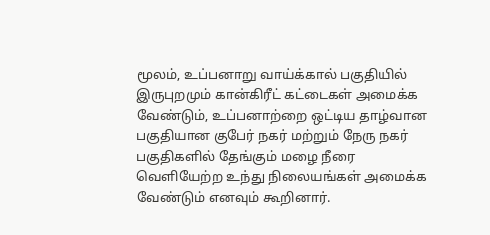மூலம், உப்பனாறு வாய்க்கால் பகுதியில் இருபுறமும் கான்கிரீட் கட்டைகள் அமைக்க வேண்டும், உப்பனாற்றை ஒட்டிய தாழ்வான பகுதியான குபேர் நகர் மற்றும் நேரு நகர் பகுதிகளில் தேங்கும் மழை நீரை வெளியேற்ற உந்து நிலையங்கள் அமைக்க வேண்டும் எனவும் கூறினார்.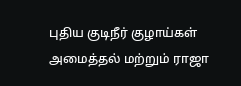புதிய குடிநீர் குழாய்கள் அமைத்தல் மற்றும் ராஜா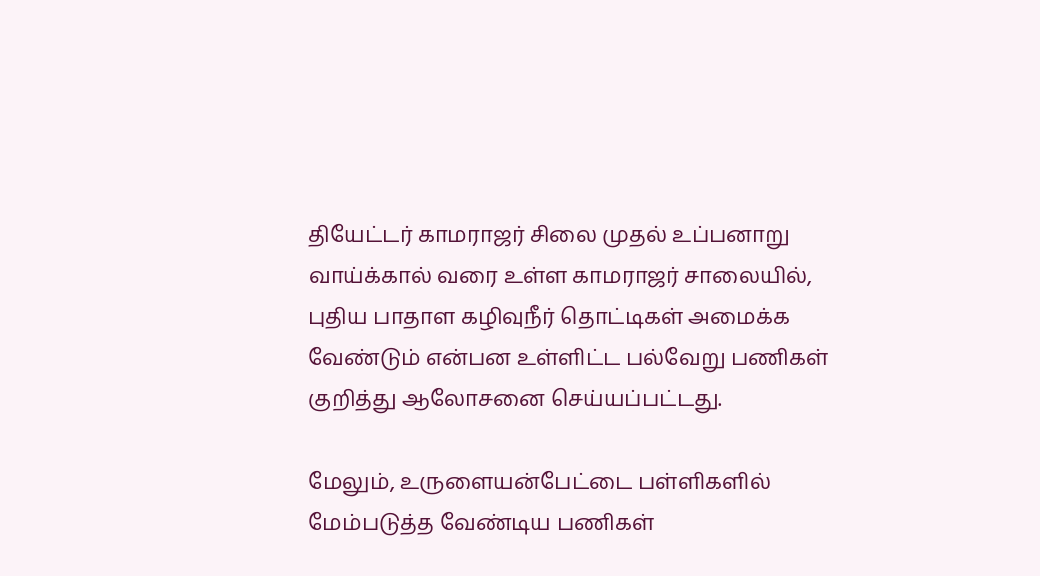தியேட்டர் காமராஜர் சிலை முதல் உப்பனாறு வாய்க்கால் வரை உள்ள காமராஜர் சாலையில், புதிய பாதாள கழிவுநீர் தொட்டிகள் அமைக்க வேண்டும் என்பன உள்ளிட்ட பல்வேறு பணிகள் குறித்து ஆலோசனை செய்யப்பட்டது.

மேலும், உருளையன்பேட்டை பள்ளிகளில் மேம்படுத்த வேண்டிய பணிகள்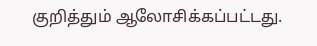குறித்தும் ஆலோசிக்கப்பட்டது.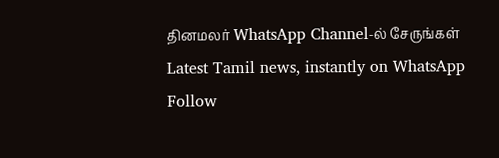தினமலர் WhatsApp Channel-ல் சேருங்கள்
Latest Tamil news, instantly on WhatsApp
Follow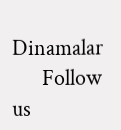Dinamalar
      Follow us